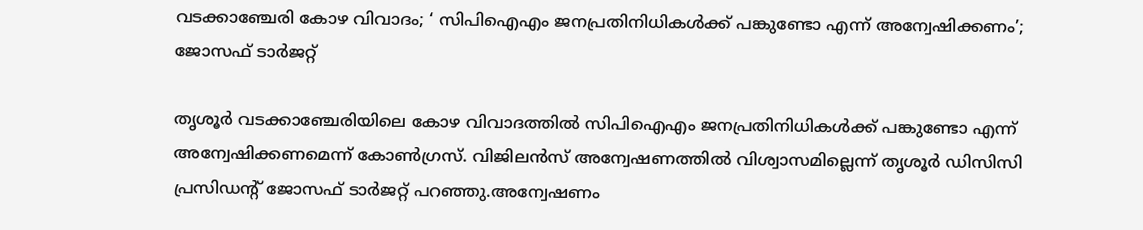വടക്കാഞ്ചേരി കോഴ വിവാദം; ‘ സിപിഐഎം ജനപ്രതിനിധികള്‍ക്ക് പങ്കുണ്ടോ എന്ന് അന്വേഷിക്കണം’; ജോസഫ് ടാര്‍ജറ്റ്

തൃശൂര്‍ വടക്കാഞ്ചേരിയിലെ കോഴ വിവാദത്തില്‍ സിപിഐഎം ജനപ്രതിനിധികള്‍ക്ക് പങ്കുണ്ടോ എന്ന് അന്വേഷിക്കണമെന്ന് കോണ്‍ഗ്രസ്. വിജിലന്‍സ് അന്വേഷണത്തില്‍ വിശ്വാസമില്ലെന്ന് തൃശൂര്‍ ഡിസിസി പ്രസിഡന്റ് ജോസഫ് ടാര്‍ജറ്റ് പറഞ്ഞു.അന്വേഷണം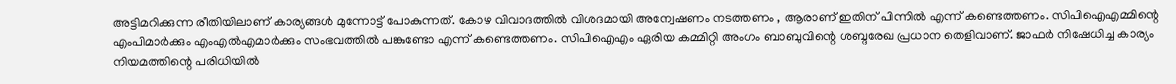അട്ടിമറിക്കുന്ന രീതിയിലാണ് കാര്യങ്ങള്‍ മുന്നോട്ട് പോകുന്നത്. കോഴ വിവാദത്തില്‍ വിശദമായി അന്വേഷണം നടത്തണം , ആരാണ് ഇതിന് പിന്നില്‍ എന്ന് കണ്ടെത്തണം. സിപിഐഎമ്മിന്റെ എംപിമാര്‍ക്കും എംഎല്‍എമാര്‍ക്കും സംഭവത്തില്‍ പങ്കുണ്ടോ എന്ന് കണ്ടെത്തണം. സിപിഐഎം ഏരിയ കമ്മിറ്റി അംഗം ബാബുവിന്റെ ശബ്ദരേഖ പ്രധാന തെളിവാണ്. ജാഫര്‍ നിഷേധിച്ച കാര്യം നിയമത്തിന്റെ പരിധിയില്‍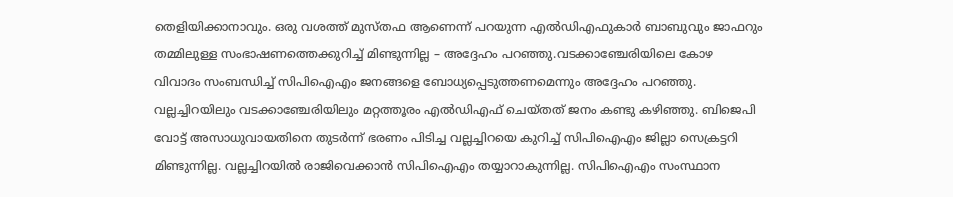തെളിയിക്കാനാവും. ഒരു വശത്ത് മുസ്തഫ ആണെന്ന് പറയുന്ന എല്‍ഡിഎഫുകാര്‍ ബാബുവും ജാഫറും തമ്മിലുള്ള സംഭാഷണത്തെക്കുറിച്ച് മിണ്ടുന്നില്ല – അദ്ദേഹം പറഞ്ഞു.വടക്കാഞ്ചേരിയിലെ കോഴ വിവാദം സംബന്ധിച്ച് സിപിഐഎം ജനങ്ങളെ ബോധ്യപ്പെടുത്തണമെന്നും അദ്ദേഹം പറഞ്ഞു. വല്ലച്ചിറയിലും വടക്കാഞ്ചേരിയിലും മറ്റത്തൂരം എല്‍ഡിഎഫ് ചെയ്തത് ജനം കണ്ടു കഴിഞ്ഞു. ബിജെപി വോട്ട് അസാധുവായതിനെ തുടര്‍ന്ന് ഭരണം പിടിച്ച വല്ലച്ചിറയെ കുറിച്ച് സിപിഐഎം ജില്ലാ സെക്രട്ടറി മിണ്ടുന്നില്ല. വല്ലച്ചിറയില്‍ രാജിവെക്കാന്‍ സിപിഐഎം തയ്യാറാകുന്നില്ല. സിപിഐഎം സംസ്ഥാന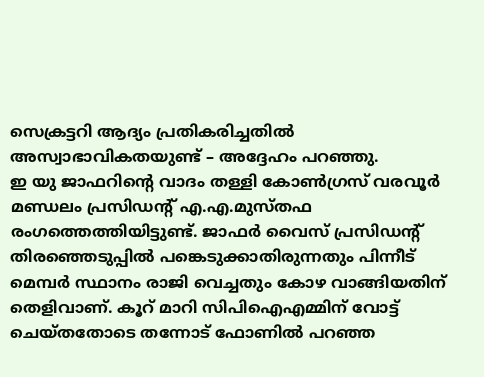സെക്രട്ടറി ആദ്യം പ്രതികരിച്ചതില്‍ അസ്വാഭാവികതയുണ്ട് – അദ്ദേഹം പറഞ്ഞു.
ഇ യു ജാഫറിന്റെ വാദം തള്ളി കോണ്‍ഗ്രസ് വരവൂര്‍ മണ്ഡലം പ്രസിഡന്റ് എ.എ.മുസ്തഫ രംഗത്തെത്തിയിട്ടുണ്ട്. ജാഫര്‍ വൈസ് പ്രസിഡന്റ് തിരഞ്ഞെടുപ്പില്‍ പങ്കെടുക്കാതിരുന്നതും പിന്നീട് മെമ്പര്‍ സ്ഥാനം രാജി വെച്ചതും കോഴ വാങ്ങിയതിന് തെളിവാണ്. കൂറ് മാറി സിപിഐഎമ്മിന് വോട്ട് ചെയ്തതോടെ തന്നോട് ഫോണില്‍ പറഞ്ഞ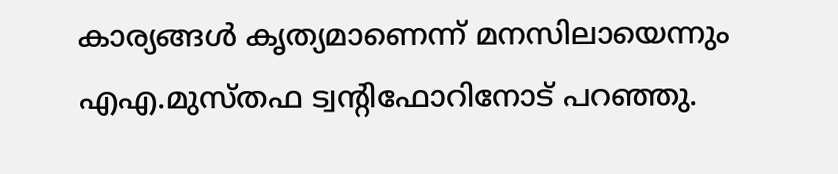കാര്യങ്ങള്‍ കൃത്യമാണെന്ന് മനസിലായെന്നും എഎ.മുസ്തഫ ട്വന്റിഫോറിനോട് പറഞ്ഞു.